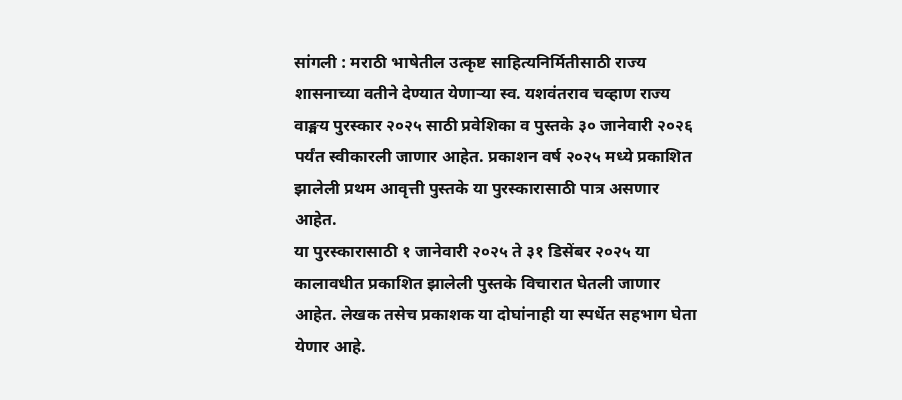सांगली : मराठी भाषेतील उत्कृष्ट साहित्यनिर्मितीसाठी राज्य शासनाच्या वतीने देण्यात येणाऱ्या स्व. यशवंतराव चव्हाण राज्य वाङ्मय पुरस्कार २०२५ साठी प्रवेशिका व पुस्तके ३० जानेवारी २०२६ पर्यंत स्वीकारली जाणार आहेत. प्रकाशन वर्ष २०२५ मध्ये प्रकाशित झालेली प्रथम आवृत्ती पुस्तके या पुरस्कारासाठी पात्र असणार आहेत.
या पुरस्कारासाठी १ जानेवारी २०२५ ते ३१ डिसेंबर २०२५ या कालावधीत प्रकाशित झालेली पुस्तके विचारात घेतली जाणार आहेत. लेखक तसेच प्रकाशक या दोघांनाही या स्पर्धेत सहभाग घेता येणार आहे.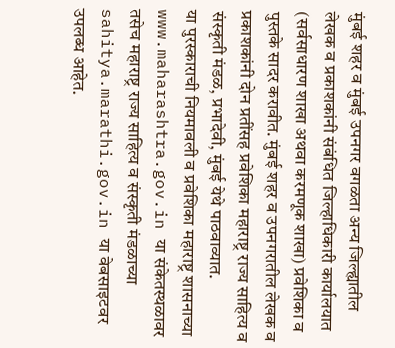मुंबई शहर व मुंबई उपनगर वगळता अन्य जिल्ह्यातील लेखक व प्रकाशकांनी संबंधित जिल्हाधिकारी कार्यालयात (सर्वसाधारण शाखा अथवा करमणूक शाखा) प्रवेशिका व पुस्तके सादर करावीत. मुंबई शहर व उपनगरातील लेखक व प्रकाशकांनी दोन प्रतींसह प्रवेशिका महाराष्ट्र राज्य साहित्य व संस्कृती मंडळ, प्रभादेवी, मुंबई येथे पाठवाव्यात.
या पुरस्काराची नियमावली व प्रवेशिका महाराष्ट्र शासनाच्या www.maharashtra.gov.in या संकेतस्थळावर तसेच महाराष्ट्र राज्य साहित्य व संस्कृती मंडळाच्या sahitya.marathi.gov.in या वेबसाइटवर उपलब्ध आहेत.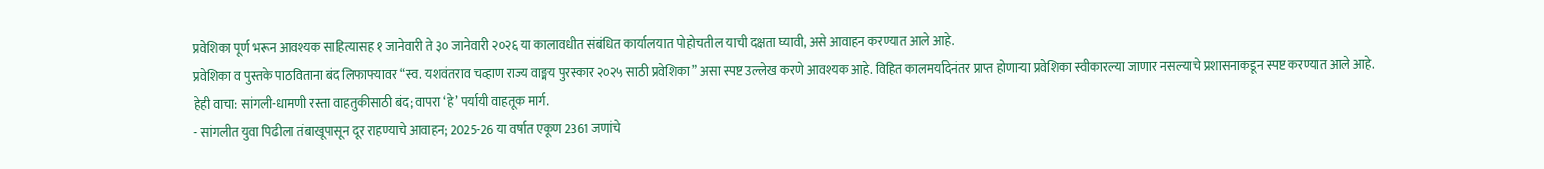प्रवेशिका पूर्ण भरून आवश्यक साहित्यासह १ जानेवारी ते ३० जानेवारी २०२६ या कालावधीत संबंधित कार्यालयात पोहोचतील याची दक्षता घ्यावी, असे आवाहन करण्यात आले आहे.
प्रवेशिका व पुस्तके पाठविताना बंद लिफाफ्यावर “स्व. यशवंतराव चव्हाण राज्य वाङ्मय पुरस्कार २०२५ साठी प्रवेशिका” असा स्पष्ट उल्लेख करणे आवश्यक आहे. विहित कालमर्यादेनंतर प्राप्त होणाऱ्या प्रवेशिका स्वीकारल्या जाणार नसल्याचे प्रशासनाकडून स्पष्ट करण्यात आले आहे.
हेही वाचा: सांगली-धामणी रस्ता वाहतुकीसाठी बंद; वापरा ‘हे’ पर्यायी वाहतूक मार्ग.
- सांगलीत युवा पिढीला तंबाखूपासून दूर राहण्याचे आवाहन; 2025-26 या वर्षात एकूण 2361 जणांचे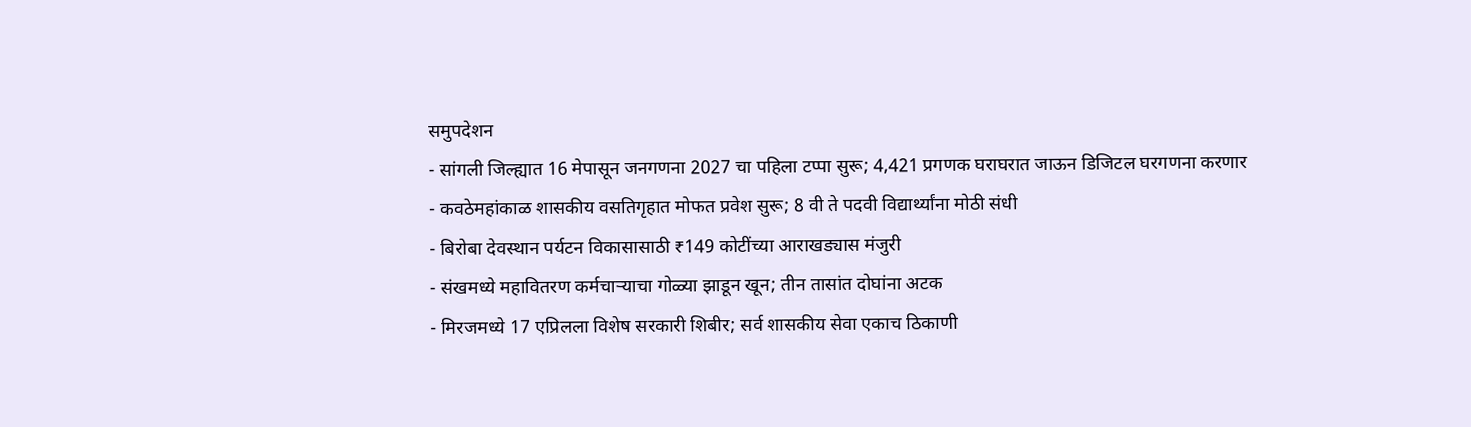समुपदेशन
- सांगली जिल्ह्यात 16 मेपासून जनगणना 2027 चा पहिला टप्पा सुरू; 4,421 प्रगणक घराघरात जाऊन डिजिटल घरगणना करणार
- कवठेमहांकाळ शासकीय वसतिगृहात मोफत प्रवेश सुरू; 8 वी ते पदवी विद्यार्थ्यांना मोठी संधी
- बिरोबा देवस्थान पर्यटन विकासासाठी ₹149 कोटींच्या आराखड्यास मंजुरी
- संखमध्ये महावितरण कर्मचाऱ्याचा गोळ्या झाडून खून; तीन तासांत दोघांना अटक
- मिरजमध्ये 17 एप्रिलला विशेष सरकारी शिबीर; सर्व शासकीय सेवा एकाच ठिकाणी